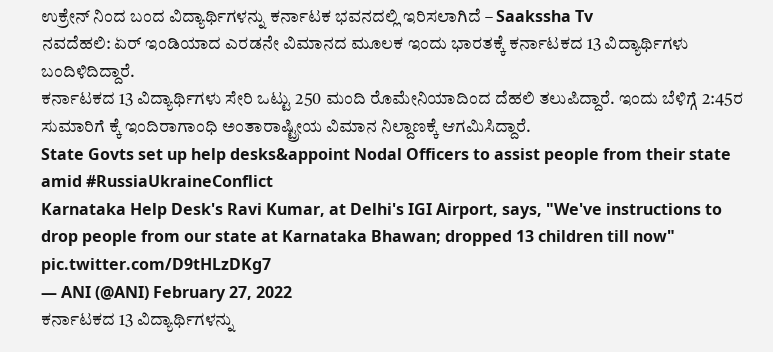ಉಕ್ರೇನ್ ನಿಂದ ಬಂದ ವಿದ್ಯಾರ್ಥಿಗಳನ್ನು ಕರ್ನಾಟಕ ಭವನದಲ್ಲಿ ಇರಿಸಲಾಗಿದೆ – Saakssha Tv
ನವದೆಹಲಿ: ಏರ್ ಇಂಡಿಯಾದ ಎರಡನೇ ವಿಮಾನದ ಮೂಲಕ ಇಂದು ಭಾರತಕ್ಕೆ ಕರ್ನಾಟಕದ 13 ವಿದ್ಯಾರ್ಥಿಗಳು ಬಂದಿಳಿದಿದ್ದಾರೆ.
ಕರ್ನಾಟಕದ 13 ವಿದ್ಯಾರ್ಥಿಗಳು ಸೇರಿ ಒಟ್ಟು 250 ಮಂದಿ ರೊಮೇನಿಯಾದಿಂದ ದೆಹಲಿ ತಲುಪಿದ್ದಾರೆ. ಇಂದು ಬೆಳಿಗ್ಗೆ 2:45ರ ಸುಮಾರಿಗೆ ಕ್ಕೆ ಇಂದಿರಾಗಾಂಧಿ ಅಂತಾರಾಷ್ಟ್ರೀಯ ವಿಮಾನ ನಿಲ್ದಾಣಕ್ಕೆ ಆಗಮಿಸಿದ್ದಾರೆ.
State Govts set up help desks&appoint Nodal Officers to assist people from their state amid #RussiaUkraineConflict
Karnataka Help Desk's Ravi Kumar, at Delhi's IGI Airport, says, "We've instructions to drop people from our state at Karnataka Bhawan; dropped 13 children till now" pic.twitter.com/D9tHLzDKg7
— ANI (@ANI) February 27, 2022
ಕರ್ನಾಟಕದ 13 ವಿದ್ಯಾರ್ಥಿಗಳನ್ನು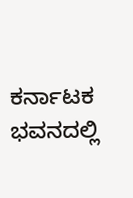ಕರ್ನಾಟಕ ಭವನದಲ್ಲಿ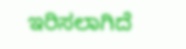ಇರಿಸಲಾಗಿದೆ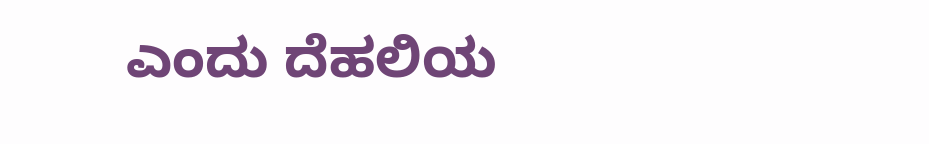ಎಂದು ದೆಹಲಿಯ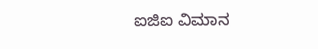ಐಜಿಐ ವಿಮಾನ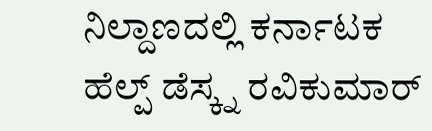ನಿಲ್ದಾಣದಲ್ಲಿ ಕರ್ನಾಟಕ ಹೆಲ್ಪ್ ಡೆಸ್ಕ್ನ ರವಿಕುಮಾರ್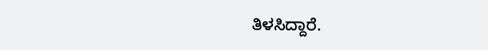ತಿಳಸಿದ್ದಾರೆ.